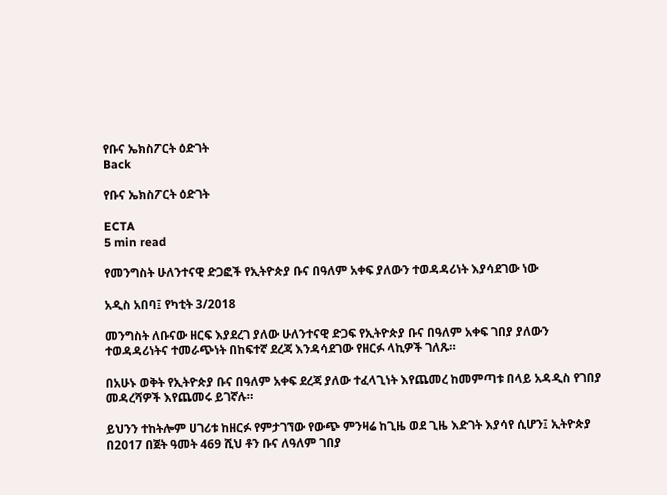የቡና ኤክስፖርት ዕድገት
Back

የቡና ኤክስፖርት ዕድገት

ECTA
5 min read

የመንግስት ሁለንተናዊ ድጋፎች የኢትዮጵያ ቡና በዓለም አቀፍ ያለውን ተወዳዳሪነት እያሳደገው ነው

አዲስ አበባ፤ የካቲት 3/2018

መንግስት ለቡናው ዘርፍ እያደረገ ያለው ሁለንተናዊ ድጋፍ የኢትዮጵያ ቡና በዓለም አቀፍ ገበያ ያለውን ተወዳዳሪነትና ተመራጭነት በከፍተኛ ደረጃ እንዳሳደገው የዘርፉ ላኪዎች ገለጹ።

በአሁኑ ወቅት የኢትዮጵያ ቡና በዓለም አቀፍ ደረጃ ያለው ተፈላጊነት እየጨመረ ከመምጣቱ በላይ አዳዲስ የገበያ መዳረሻዎች እየጨመሩ ይገኛሉ።

ይህንን ተከትሎም ሀገሪቱ ከዘርፉ የምታገኘው የውጭ ምንዛሬ ከጊዜ ወደ ጊዜ እድገት እያሳየ ሲሆን፤ ኢትዮጵያ በ2017 በጀት ዓመት 469 ሺህ ቶን ቡና ለዓለም ገበያ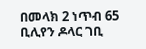በመላክ 2 ነጥብ 65 ቢሊየን ዶላር ገቢ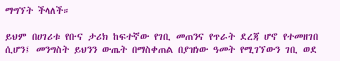ማግኘት ችላለች።

ይህም በሀገሪቱ የቡና ታሪክ ከፍተኛው የገቢ መጠንና የጥራት ደረጃ ሆኖ የተመዘገበ ሲሆን፤ መንግስት ይህንን ውጤት በማስቀጠል በያዝነው ዓመት የሚገኘውን ገቢ ወደ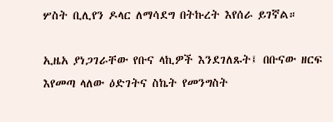ሦስት ቢሊየን ዶላር ለማሳደግ በትኩረት እየሰራ ይገኛል።

ኢዜአ ያነጋገራቸው የቡና ላኪዎች እንደገለጹት፤ በቡናው ዘርፍ እየመጣ ላለው ዕድገትና ስኬት የመንግስት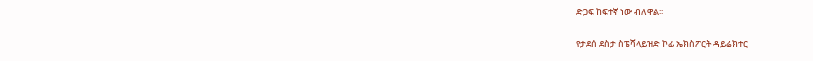ድጋፍ ከፍተኛ ነው ብለዋል፡፡

የታደሰ ደስታ ስፔሻላይዝድ ኮፊ ኤክስፖርት ዳይሬክተር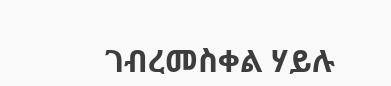ገብረመስቀል ሃይሉ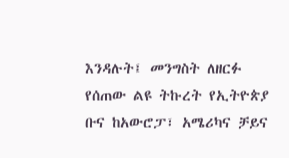እንዳሉት፤ መንግስት ለዘርፉ የሰጠው ልዩ ትኩረት የኢትዮጵያ ቡና ከአውሮፓ፣ አሜሪካና ቻይና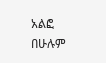አልፎ በሁሉም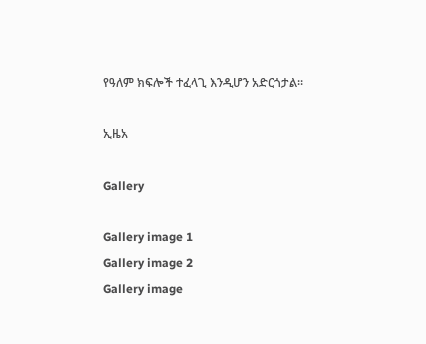የዓለም ክፍሎች ተፈላጊ እንዲሆን አድርጎታል።

ኢዜአ

Gallery

Gallery image 1
Gallery image 2
Gallery image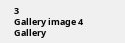3
Gallery image 4
Gallery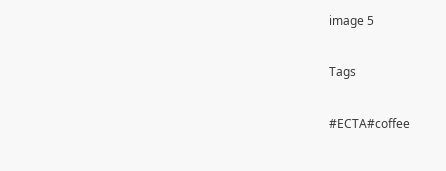image 5

Tags

#ECTA#coffee